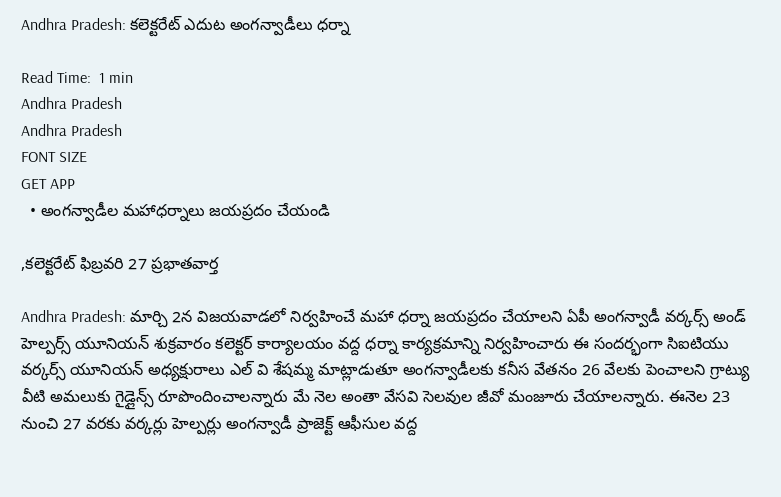Andhra Pradesh: కలెక్టరేట్ ఎదుట అంగన్వాడీలు ధర్నా

Read Time:  1 min
Andhra Pradesh
Andhra Pradesh
FONT SIZE
GET APP
  • అంగన్వాడీల మహాధర్నాలు జయప్రదం చేయండి

,కలెక్టరేట్ ఫిబ్రవరి 27 ప్రభాతవార్త

Andhra Pradesh: మార్చి 2న విజయవాడలో నిర్వహించే మహా ధర్నా జయప్రదం చేయాలని ఏపీ అంగన్వాడీ వర్కర్స్ అండ్ హెల్పర్స్ యూనియన్ శుక్రవారం కలెక్టర్ కార్యాలయం వద్ద ధర్నా కార్యక్రమాన్ని నిర్వహించారు ఈ సందర్భంగా సిఐటియు వర్కర్స్ యూనియన్ అధ్యక్షురాలు ఎల్ వి శేషమ్మ మాట్లాడుతూ అంగన్వాడీలకు కనీస వేతనం 26 వేలకు పెంచాలని గ్రాట్యు వీటి అమలుకు గైడ్లైన్స్ రూపొందించాలన్నారు మే నెల అంతా వేసవి సెలవుల జీవో మంజూరు చేయాలన్నారు. ఈనెల 23 నుంచి 27 వరకు వర్కర్లు హెల్పర్లు అంగన్వాడీ ప్రాజెక్ట్ ఆఫీసుల వద్ద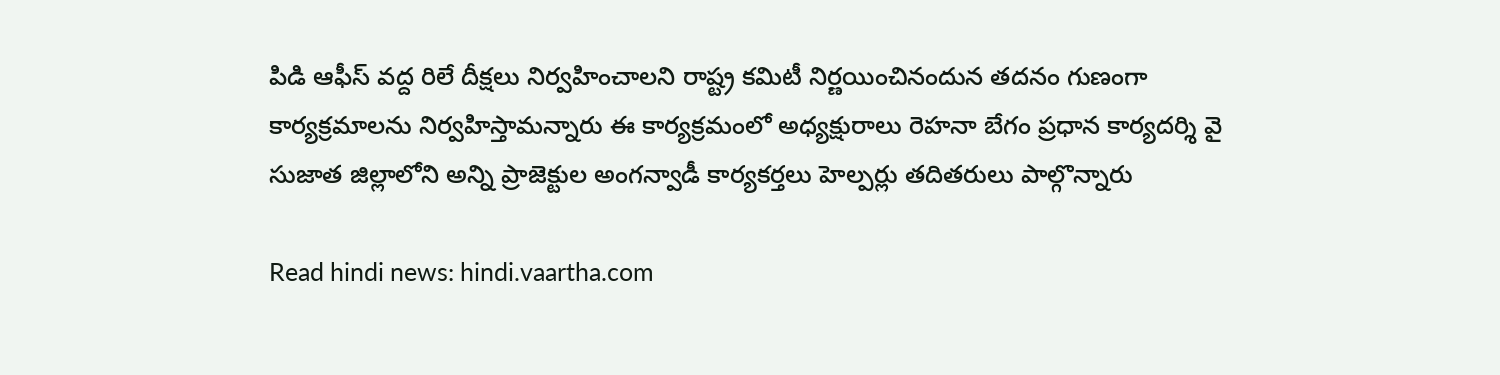పిడి ఆఫీస్ వద్ద రిలే దీక్షలు నిర్వహించాలని రాష్ట్ర కమిటీ నిర్ణయించినందున తదనం గుణంగా కార్యక్రమాలను నిర్వహిస్తామన్నారు ఈ కార్యక్రమంలో అధ్యక్షురాలు రెహనా బేగం ప్రధాన కార్యదర్శి వై సుజాత జిల్లాలోని అన్ని ప్రాజెక్టుల అంగన్వాడీ కార్యకర్తలు హెల్పర్లు తదితరులు పాల్గొన్నారు

Read hindi news: hindi.vaartha.com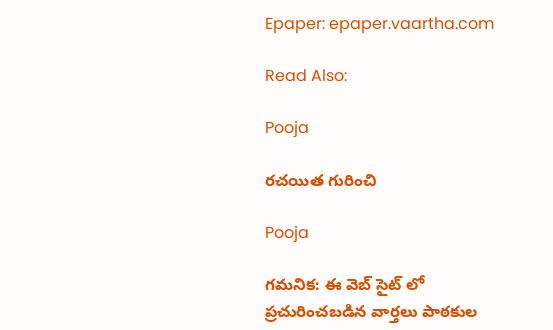Epaper: epaper.vaartha.com

Read Also:

Pooja

రచయిత గురించి

Pooja

గమనిక: ఈ వెబ్ సైట్ లో ప్రచురించబడిన వార్తలు పాఠకుల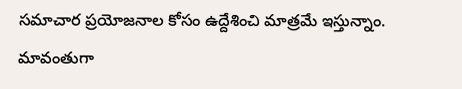సమాచార ప్రయోజనాల కోసం ఉద్దేశించి మాత్రమే ఇస్తున్నాం. మావంతుగా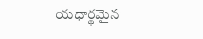యధార్థమైన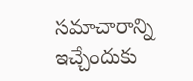సమాచారాన్ని ఇచ్చేందుకు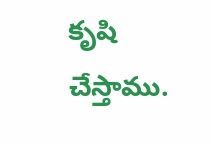కృషి చేస్తాము.